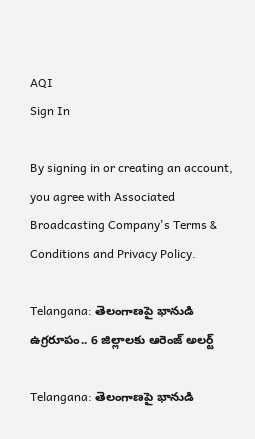AQI
Sign In

By signing in or creating an account, you agree with Associated Broadcasting Company's Terms & Conditions and Privacy Policy.

Telangana: తెలంగాణపై భానుడి ఉగ్రరూపం.. 6 జిల్లాలకు ఆరెంజ్‌ అలర్ట్‌

Telangana: తెలంగాణపై భానుడి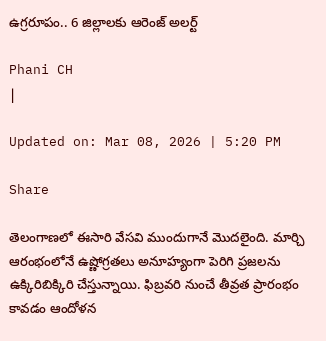ఉగ్రరూపం.. 6 జిల్లాలకు ఆరెంజ్‌ అలర్ట్‌

Phani CH
|

Updated on: Mar 08, 2026 | 5:20 PM

Share

తెలంగాణలో ఈసారి వేసవి ముందుగానే మొదలైంది. మార్చి ఆరంభంలోనే ఉష్ణోగ్రతలు అనూహ్యంగా పెరిగి ప్రజలను ఉక్కిరిబిక్కిరి చేస్తున్నాయి. ఫిబ్రవరి నుంచే తీవ్రత ప్రారంభం కావడం ఆందోళన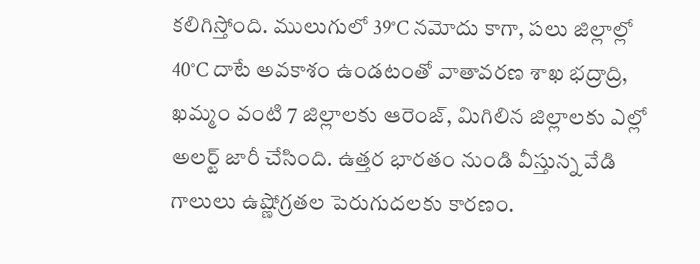కలిగిస్తోంది. ములుగులో 39°C నమోదు కాగా, పలు జిల్లాల్లో 40°C దాటే అవకాశం ఉండటంతో వాతావరణ శాఖ భద్రాద్రి, ఖమ్మం వంటి 7 జిల్లాలకు ఆరెంజ్, మిగిలిన జిల్లాలకు ఎల్లో అలర్ట్ జారీ చేసింది. ఉత్తర భారతం నుండి వీస్తున్న వేడి గాలులు ఉష్ణోగ్రతల పెరుగుదలకు కారణం.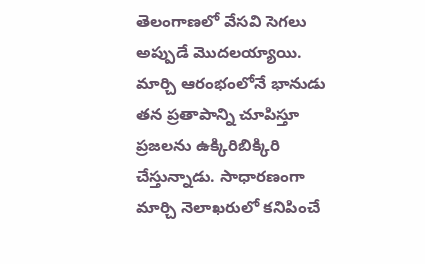తెలంగాణలో వేసవి సెగలు అప్పుడే మొదలయ్యాయి. మార్చి ఆరంభంలోనే భానుడు తన ప్రతాపాన్ని చూపిస్తూ ప్రజలను ఉక్కిరిబిక్కిరి చేస్తున్నాడు. సాధారణంగా మార్చి నెలాఖరులో కనిపించే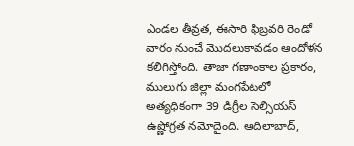ఎండల తీవ్రత, ఈసారి ఫిబ్రవరి రెండో వారం నుంచే మొదలుకావడం ఆందోళన కలిగిస్తోంది. తాజా గణాంకాల ప్రకారం, ములుగు జిల్లా మంగపేటలో అత్యధికంగా 39 డిగ్రీల సెల్సియస్ ఉష్ణోగ్రత నమోదైంది. ఆదిలాబాద్,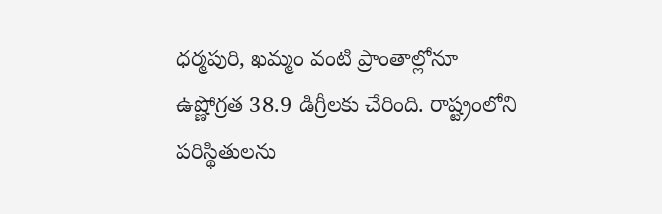ధర్మపురి, ఖమ్మం వంటి ప్రాంతాల్లోనూ ఉష్ణోగ్రత 38.9 డిగ్రీలకు చేరింది. రాష్ట్రంలోని పరిస్థితులను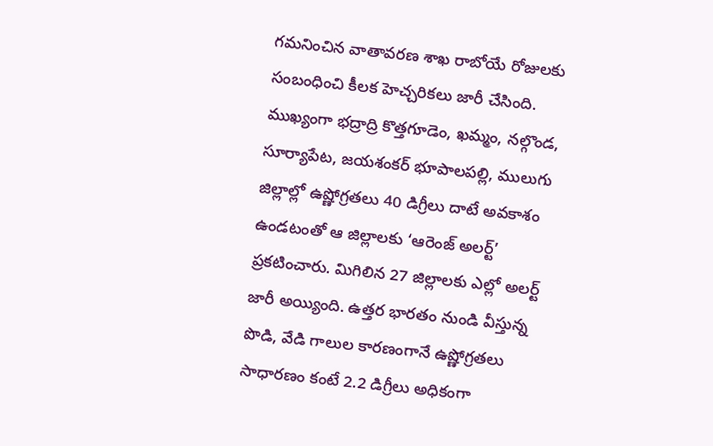గమనించిన వాతావరణ శాఖ రాబోయే రోజులకు సంబంధించి కీలక హెచ్చరికలు జారీ చేసింది. ముఖ్యంగా భద్రాద్రి కొత్తగూడెం, ఖమ్మం, నల్గొండ, సూర్యాపేట, జయశంకర్‌ భూపాలపల్లి, ములుగు జిల్లాల్లో ఉష్ణోగ్రతలు 40 డిగ్రీలు దాటే అవకాశం ఉండటంతో ఆ జిల్లాలకు ‘ఆరెంజ్ అలర్ట్’ ప్రకటించారు. మిగిలిన 27 జిల్లాలకు ఎల్లో అలర్ట్ జారీ అయ్యింది. ఉత్తర భారతం నుండి వీస్తున్న పొడి, వేడి గాలుల కారణంగానే ఉష్ణోగ్రతలు సాధారణం కంటే 2.2 డిగ్రీలు అధికంగా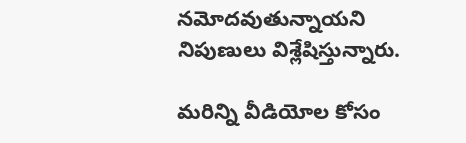నమోదవుతున్నాయని నిపుణులు విశ్లేషిస్తున్నారు.

మరిన్ని వీడియోల కోసం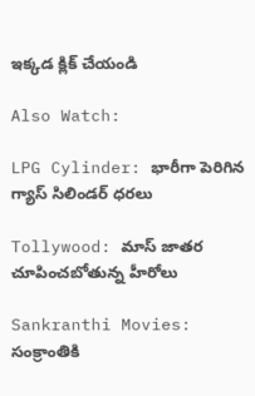ఇక్కడ క్లిక్ చేయండి

Also Watch:

LPG Cylinder: భారీగా పెరిగిన గ్యాస్‌ సిలిండర్‌ ధరలు

Tollywood: మాస్ జాతర చూపించబోతున్న హీరోలు

Sankranthi Movies: సంక్రాంతికి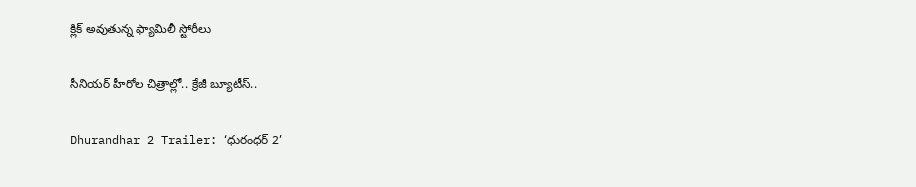క్లిక్ అవుతున్న ఫ్యామిలీ స్టోరీలు

సీనియర్ హీరోల చిత్రాల్లో.. క్రేజీ బ్యూటీస్..

Dhurandhar 2 Trailer: ‘ధురంధర్ 2’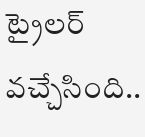ట్రైలర్‌ వచ్చేసింది..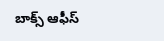బాక్స్ ఆఫీస్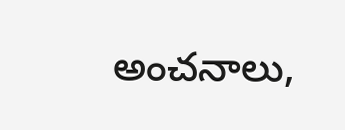అంచనాలు,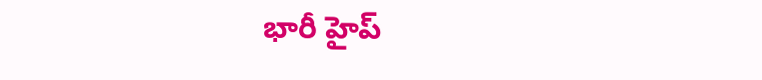భారీ హైప్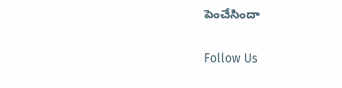పెంచేసిందా

Follow Us